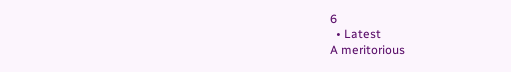6
  • Latest
A meritorious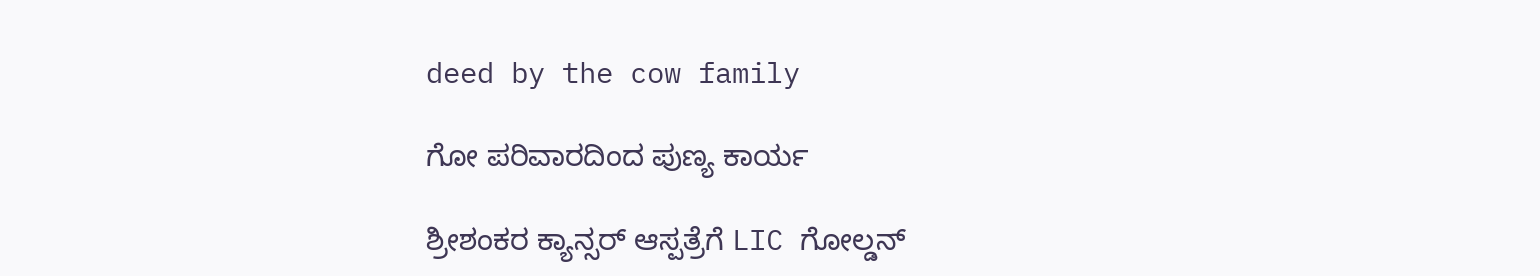deed by the cow family

ಗೋ ಪರಿವಾರದಿಂದ ಪುಣ್ಯ ಕಾರ್ಯ

ಶ್ರೀಶಂಕರ ಕ್ಯಾನ್ಸರ್ ಆಸ್ಪತ್ರೆಗೆ LIC ಗೋಲ್ಡನ್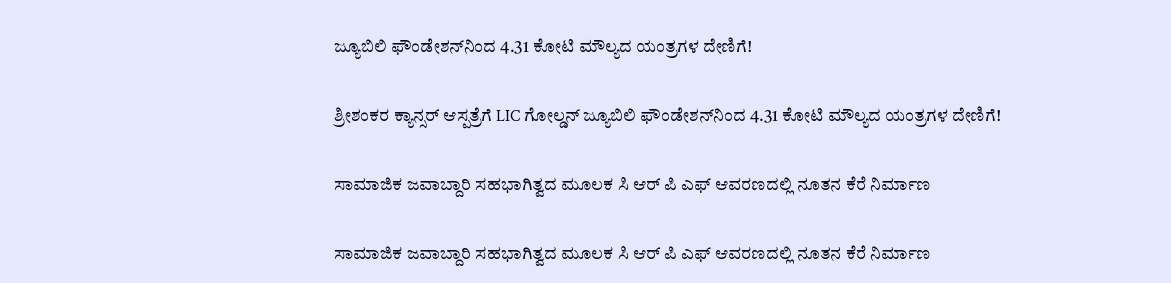ಜ್ಯೂಬಿಲಿ ಫೌಂಡೇಶನ್‌ನಿಂದ 4.31 ಕೋಟಿ ಮೌಲ್ಯದ ಯಂತ್ರಗಳ ದೇಣಿಗೆ!

ಶ್ರೀಶಂಕರ ಕ್ಯಾನ್ಸರ್ ಆಸ್ಪತ್ರೆಗೆ LIC ಗೋಲ್ಡನ್ ಜ್ಯೂಬಿಲಿ ಫೌಂಡೇಶನ್‌ನಿಂದ 4.31 ಕೋಟಿ ಮೌಲ್ಯದ ಯಂತ್ರಗಳ ದೇಣಿಗೆ!

ಸಾಮಾಜಿಕ ಜವಾಬ್ದಾರಿ ಸಹಭಾಗಿತ್ವದ ಮೂಲಕ ಸಿ ಆರ್‌ ಪಿ ಎಫ್ ಆವರಣದಲ್ಲಿ ನೂತನ ಕೆರೆ ನಿರ್ಮಾಣ

ಸಾಮಾಜಿಕ ಜವಾಬ್ದಾರಿ ಸಹಭಾಗಿತ್ವದ ಮೂಲಕ ಸಿ ಆರ್‌ ಪಿ ಎಫ್ ಆವರಣದಲ್ಲಿ ನೂತನ ಕೆರೆ ನಿರ್ಮಾಣ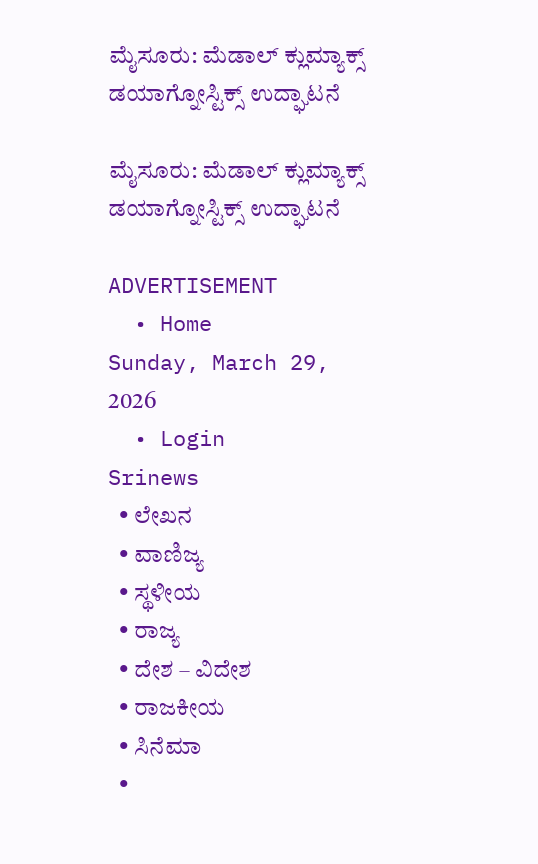ಮೈಸೂರು: ಮೆಡಾಲ್ ಕ್ಲುಮ್ಯಾಕ್ಸ್ ಡಯಾಗ್ನೋಸ್ಟಿಕ್ಸ್‌ ಉದ್ಘಾಟನೆ

ಮೈಸೂರು: ಮೆಡಾಲ್ ಕ್ಲುಮ್ಯಾಕ್ಸ್ ಡಯಾಗ್ನೋಸ್ಟಿಕ್ಸ್‌ ಉದ್ಘಾಟನೆ

ADVERTISEMENT
  • Home
Sunday, March 29, 2026
  • Login
Srinews
  • ಲೇಖನ
  • ವಾಣಿಜ್ಯ
  • ಸ್ಥಳೀಯ
  • ರಾಜ್ಯ
  • ದೇಶ – ವಿದೇಶ
  • ರಾಜಕೀಯ
  • ಸಿನೆಮಾ
  •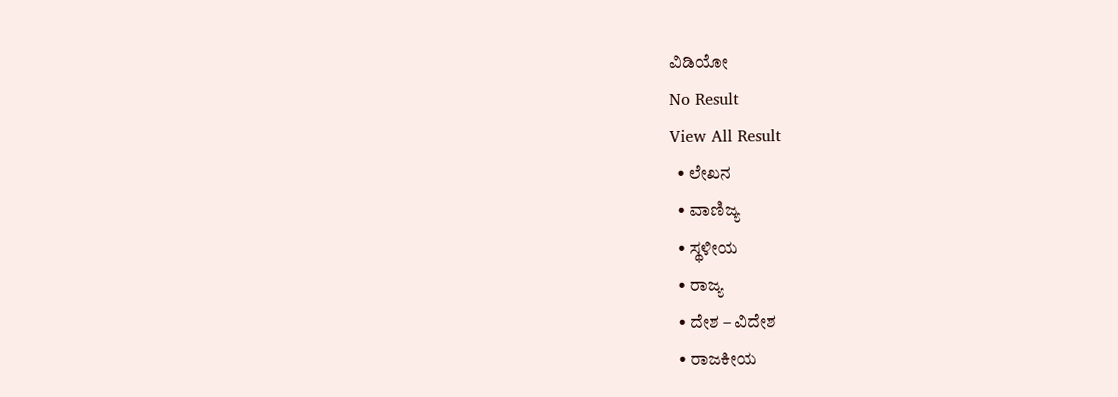ವಿಡಿಯೋ
No Result
View All Result
  • ಲೇಖನ
  • ವಾಣಿಜ್ಯ
  • ಸ್ಥಳೀಯ
  • ರಾಜ್ಯ
  • ದೇಶ – ವಿದೇಶ
  • ರಾಜಕೀಯ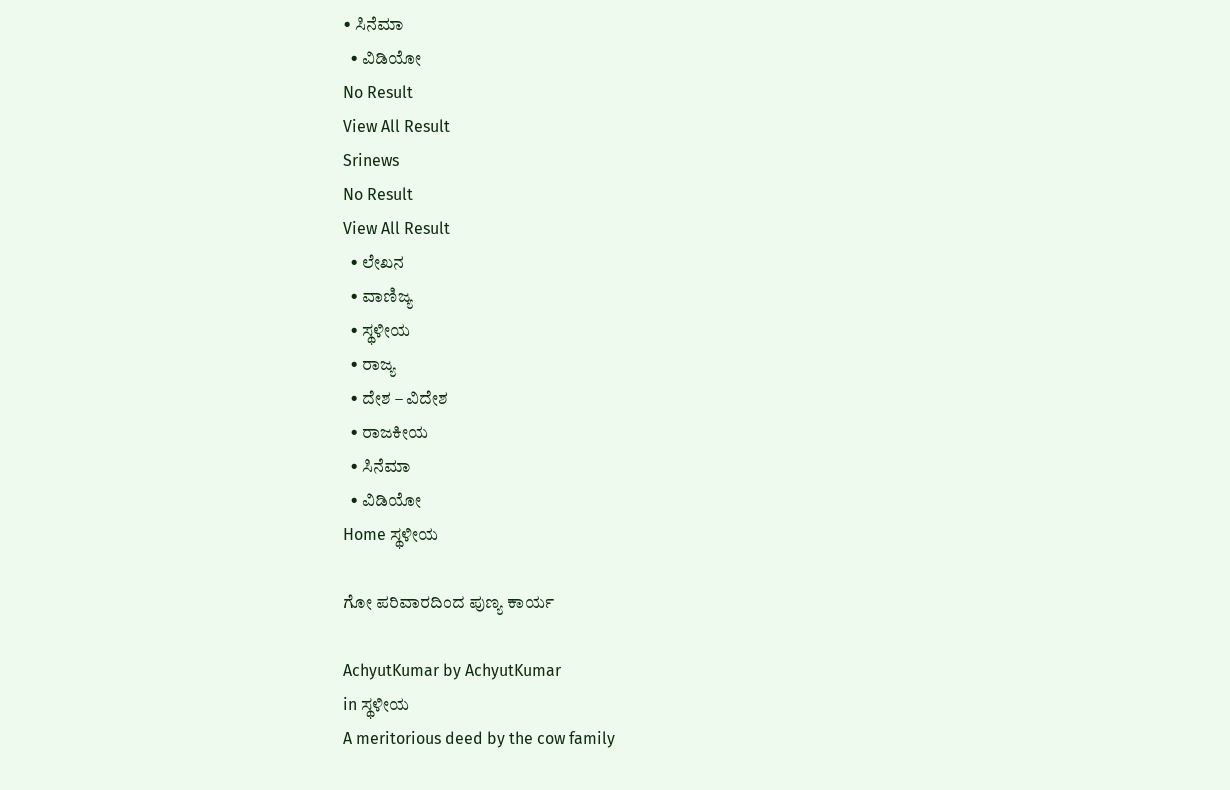• ಸಿನೆಮಾ
  • ವಿಡಿಯೋ
No Result
View All Result
Srinews
No Result
View All Result
  • ಲೇಖನ
  • ವಾಣಿಜ್ಯ
  • ಸ್ಥಳೀಯ
  • ರಾಜ್ಯ
  • ದೇಶ – ವಿದೇಶ
  • ರಾಜಕೀಯ
  • ಸಿನೆಮಾ
  • ವಿಡಿಯೋ
Home ಸ್ಥಳೀಯ

ಗೋ ಪರಿವಾರದಿಂದ ಪುಣ್ಯ ಕಾರ್ಯ

AchyutKumar by AchyutKumar
in ಸ್ಥಳೀಯ
A meritorious deed by the cow family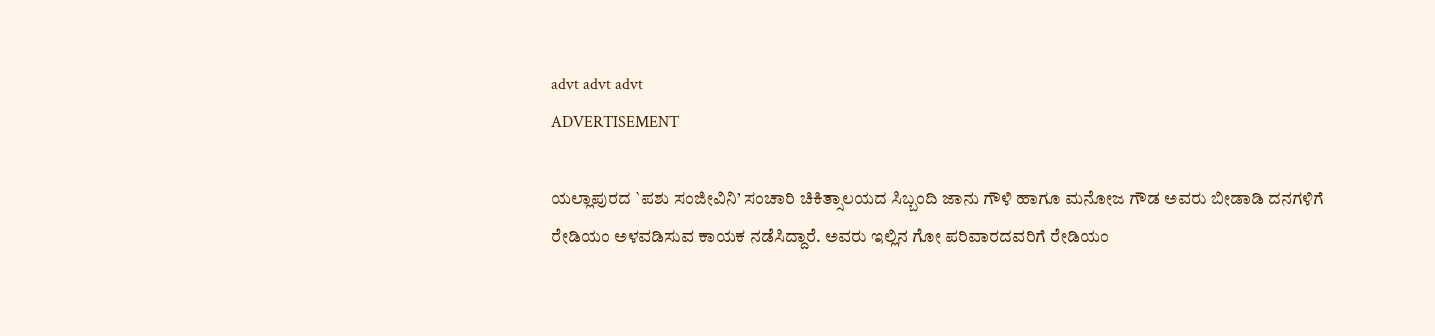advt advt advt
ADVERTISEMENT

ಯಲ್ಲಾಪುರದ `ಪಶು ಸಂಜೀವಿನಿ’ ಸಂಚಾರಿ ಚಿಕಿತ್ಸಾಲಯದ ಸಿಬ್ಬಂದಿ ಜಾನು ಗೌಳಿ ಹಾಗೂ ಮನೋಜ ಗೌಡ ಅವರು ಬೀಡಾಡಿ ದನಗಳಿಗೆ ರೇಡಿಯಂ ಅಳವಡಿಸುವ ಕಾಯಕ ನಡೆಸಿದ್ದಾರೆ. ಅವರು ಇಲ್ಲಿನ ಗೋ ಪರಿವಾರದವರಿಗೆ ರೇಡಿಯಂ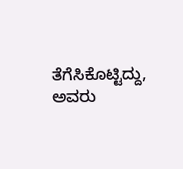ತೆಗೆಸಿಕೊಟ್ಟಿದ್ದು, ಅವರು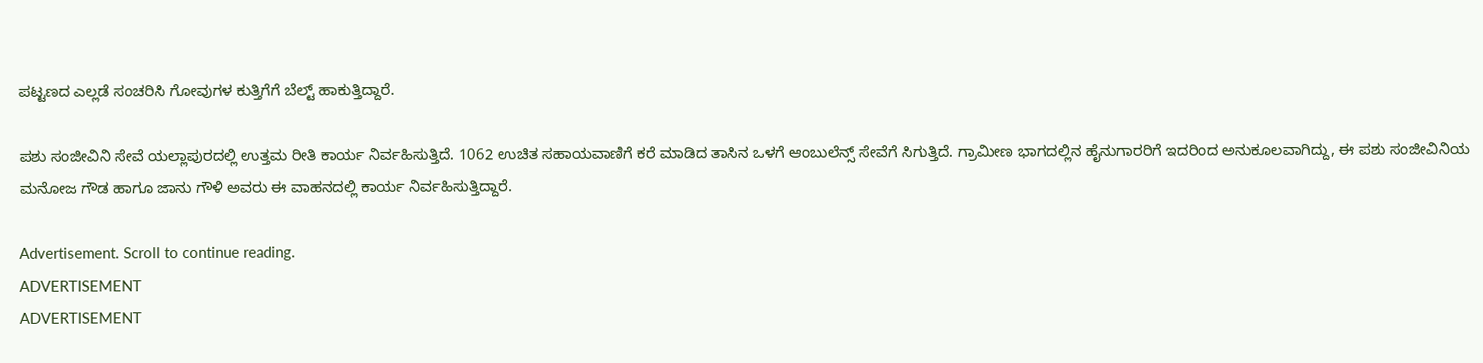ಪಟ್ಟಣದ ಎಲ್ಲಡೆ ಸಂಚರಿಸಿ ಗೋವುಗಳ ಕುತ್ತಿಗೆಗೆ ಬೆಲ್ಟ್ ಹಾಕುತ್ತಿದ್ದಾರೆ.

ಪಶು ಸಂಜೀವಿನಿ ಸೇವೆ ಯಲ್ಲಾಪುರದಲ್ಲಿ ಉತ್ತಮ ರೀತಿ ಕಾರ್ಯ ನಿರ್ವಹಿಸುತ್ತಿದೆ. 1062 ಉಚಿತ ಸಹಾಯವಾಣಿಗೆ ಕರೆ ಮಾಡಿದ ತಾಸಿನ ಒಳಗೆ ಆಂಬುಲೆನ್ಸ್ ಸೇವೆಗೆ ಸಿಗುತ್ತಿದೆ. ಗ್ರಾಮೀಣ ಭಾಗದಲ್ಲಿನ ಹೈನುಗಾರರಿಗೆ ಇದರಿಂದ ಅನುಕೂಲವಾಗಿದ್ದು, ಈ ಪಶು ಸಂಜೀವಿನಿಯ ಮನೋಜ ಗೌಡ ಹಾಗೂ ಜಾನು ಗೌಳಿ ಅವರು ಈ ವಾಹನದಲ್ಲಿ ಕಾರ್ಯ ನಿರ್ವಹಿಸುತ್ತಿದ್ದಾರೆ.

Advertisement. Scroll to continue reading.
ADVERTISEMENT
ADVERTISEMENT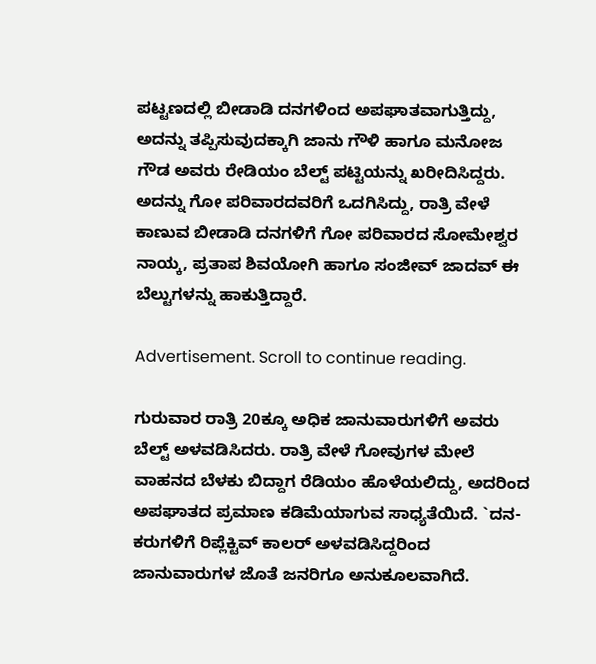ಪಟ್ಟಣದಲ್ಲಿ ಬೀಡಾಡಿ ದನಗಳಿಂದ ಅಪಘಾತವಾಗುತ್ತಿದ್ದು, ಅದನ್ನು ತಪ್ಪಿಸುವುದಕ್ಕಾಗಿ ಜಾನು ಗೌಳಿ ಹಾಗೂ ಮನೋಜ ಗೌಡ ಅವರು ರೇಡಿಯಂ ಬೆಲ್ಟ್ ಪಟ್ಟಿಯನ್ನು ಖರೀದಿಸಿದ್ದರು. ಅದನ್ನು ಗೋ ಪರಿವಾರದವರಿಗೆ ಒದಗಿಸಿದ್ದು, ರಾತ್ರಿ ವೇಳೆ ಕಾಣುವ ಬೀಡಾಡಿ ದನಗಳಿಗೆ ಗೋ ಪರಿವಾರದ ಸೋಮೇಶ್ವರ ನಾಯ್ಕ, ಪ್ರತಾಪ ಶಿವಯೋಗಿ ಹಾಗೂ ಸಂಜೀವ್ ಜಾದವ್ ಈ ಬೆಲ್ಟುಗಳನ್ನು ಹಾಕುತ್ತಿದ್ದಾರೆ.

Advertisement. Scroll to continue reading.

ಗುರುವಾರ ರಾತ್ರಿ 20ಕ್ಕೂ ಅಧಿಕ ಜಾನುವಾರುಗಳಿಗೆ ಅವರು ಬೆಲ್ಟ್ ಅಳವಡಿಸಿದರು. ರಾತ್ರಿ ವೇಳೆ ಗೋವುಗಳ ಮೇಲೆ ವಾಹನದ ಬೆಳಕು ಬಿದ್ದಾಗ ರೆಡಿಯಂ ಹೊಳೆಯಲಿದ್ದು, ಅದರಿಂದ ಅಪಘಾತದ ಪ್ರಮಾಣ ಕಡಿಮೆಯಾಗುವ ಸಾಧ್ಯತೆಯಿದೆ. `ದನ-ಕರುಗಳಿಗೆ ರಿಪ್ಲೆಕ್ಟಿವ್ ಕಾಲರ್ ಅಳವಡಿಸಿದ್ದರಿಂದ ಜಾನುವಾರುಗಳ ಜೊತೆ ಜನರಿಗೂ ಅನುಕೂಲವಾಗಿದೆ.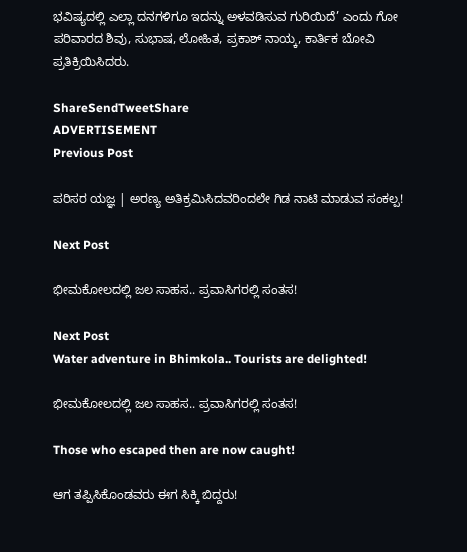ಭವಿಷ್ಯದಲ್ಲಿ ಎಲ್ಲಾ ದನಗಳಿಗೂ ಇದನ್ನು ಅಳವಡಿಸುವ ಗುರಿಯಿದೆ’ ಎಂದು ಗೋ ಪರಿವಾರದ ಶಿವು, ಸುಭಾಷ, ಲೋಹಿತ, ಪ್ರಕಾಶ್ ನಾಯ್ಕ, ಕಾರ್ತಿಕ ಬೋವಿ ಪ್ರತಿಕ್ರಿಯಿಸಿದರು.

ShareSendTweetShare
ADVERTISEMENT
Previous Post

ಪರಿಸರ ಯಜ್ಞ | ಅರಣ್ಯ ಅತಿಕ್ರಮಿಸಿದವರಿಂದಲೇ ಗಿಡ ನಾಟಿ ಮಾಡುವ ಸಂಕಲ್ಪ!

Next Post

ಭೀಮಕೋಲದಲ್ಲಿ ಜಲ ಸಾಹಸ.. ಪ್ರವಾಸಿಗರಲ್ಲಿ ಸಂತಸ!

Next Post
Water adventure in Bhimkola.. Tourists are delighted!

ಭೀಮಕೋಲದಲ್ಲಿ ಜಲ ಸಾಹಸ.. ಪ್ರವಾಸಿಗರಲ್ಲಿ ಸಂತಸ!

Those who escaped then are now caught!

ಆಗ ತಪ್ಪಿಸಿಕೊಂಡವರು ಈಗ ಸಿಕ್ಕಿ ಬಿದ್ದರು!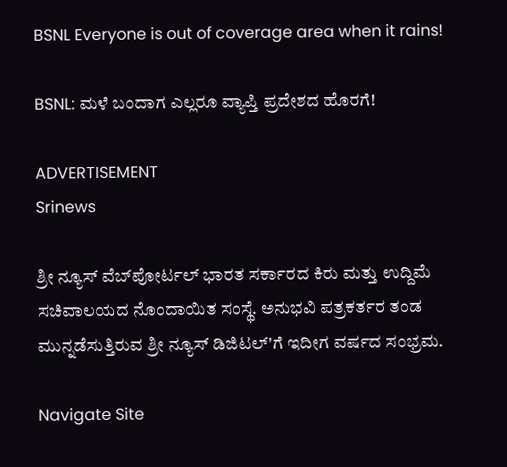BSNL Everyone is out of coverage area when it rains!

BSNL: ಮಳೆ ಬಂದಾಗ ಎಲ್ಲರೂ ವ್ಯಾಪ್ತಿ ಪ್ರದೇಶದ ಹೊರಗೆ!

ADVERTISEMENT
Srinews

ಶ್ರೀ ನ್ಯೂಸ್ ವೆಬ್‌ಪೋರ್ಟಲ್ ಭಾರತ ಸರ್ಕಾರದ ಕಿರು ಮತ್ತು ಉದ್ದಿಮೆ ಸಚಿವಾಲಯದ ನೊಂದಾಯಿತ ಸಂಸ್ಥೆ. ಅನುಭವಿ ಪತ್ರಕರ್ತರ ತಂಡ ಮುನ್ನಡೆಸುತ್ತಿರುವ ಶ್ರೀ ನ್ಯೂಸ್ ಡಿಜಿಟಲ್'ಗೆ ಇದೀಗ ವರ್ಷದ ಸಂಭ್ರಮ.

Navigate Site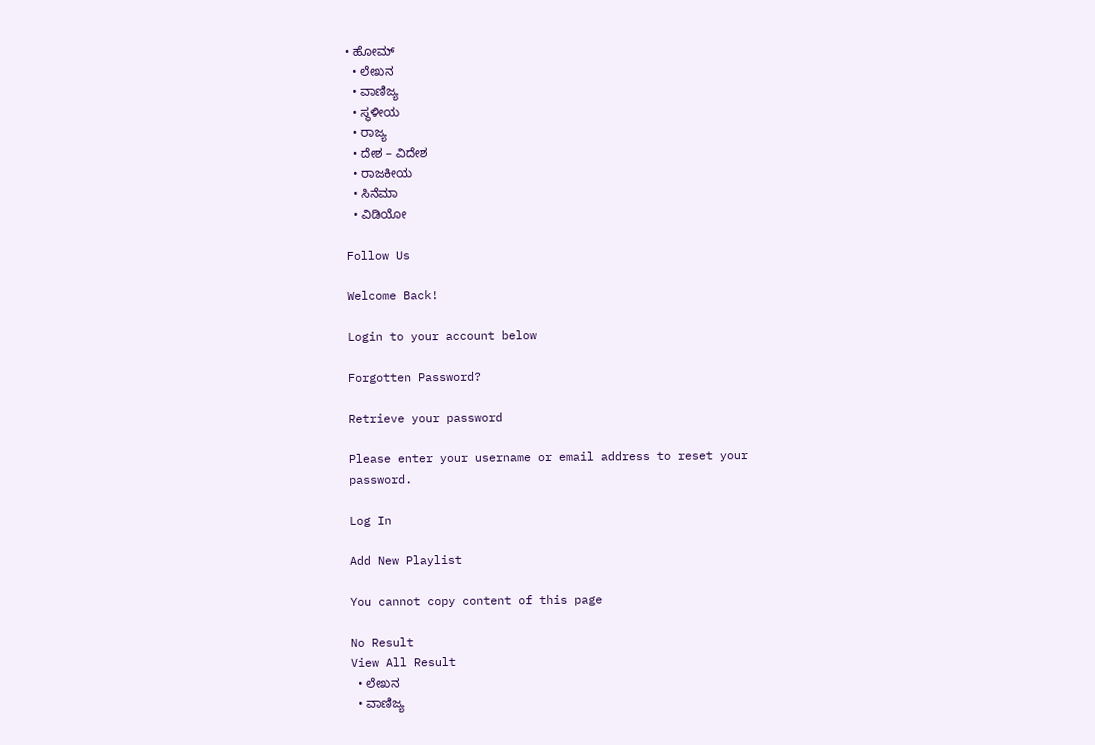• ಹೋಮ್
  • ಲೇಖನ
  • ವಾಣಿಜ್ಯ
  • ಸ್ಥಳೀಯ
  • ರಾಜ್ಯ
  • ದೇಶ – ವಿದೇಶ
  • ರಾಜಕೀಯ
  • ಸಿನೆಮಾ
  • ವಿಡಿಯೋ

Follow Us

Welcome Back!

Login to your account below

Forgotten Password?

Retrieve your password

Please enter your username or email address to reset your password.

Log In

Add New Playlist

You cannot copy content of this page

No Result
View All Result
  • ಲೇಖನ
  • ವಾಣಿಜ್ಯ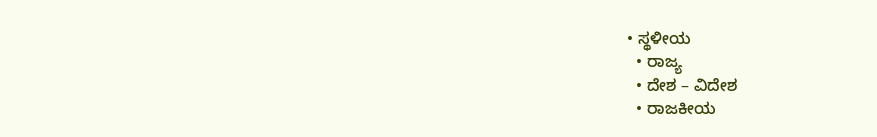• ಸ್ಥಳೀಯ
  • ರಾಜ್ಯ
  • ದೇಶ – ವಿದೇಶ
  • ರಾಜಕೀಯ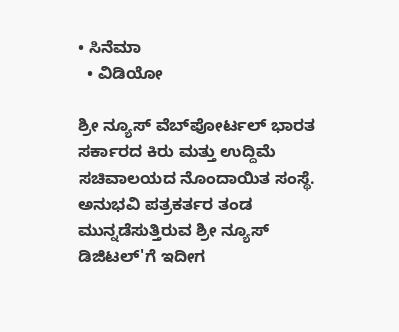• ಸಿನೆಮಾ
  • ವಿಡಿಯೋ

ಶ್ರೀ ನ್ಯೂಸ್ ವೆಬ್‌ಪೋರ್ಟಲ್ ಭಾರತ ಸರ್ಕಾರದ ಕಿರು ಮತ್ತು ಉದ್ದಿಮೆ ಸಚಿವಾಲಯದ ನೊಂದಾಯಿತ ಸಂಸ್ಥೆ. ಅನುಭವಿ ಪತ್ರಕರ್ತರ ತಂಡ ಮುನ್ನಡೆಸುತ್ತಿರುವ ಶ್ರೀ ನ್ಯೂಸ್ ಡಿಜಿಟಲ್'ಗೆ ಇದೀಗ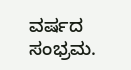ವರ್ಷದ ಸಂಭ್ರಮ.